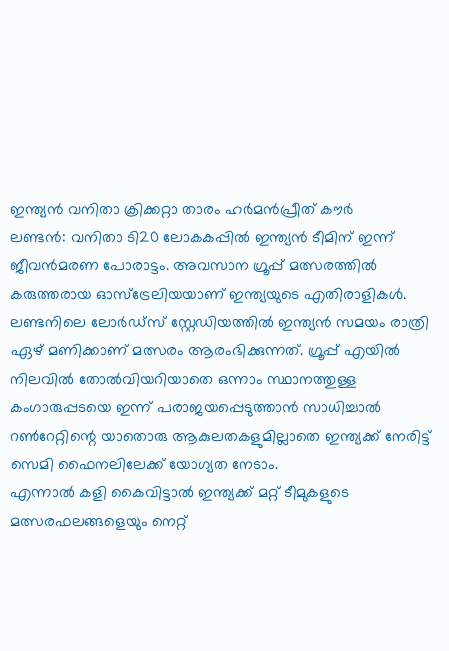ഇന്ത്യൻ വനിതാ ക്രിക്കറ്റാ താരം ഹർമൻപ്രീത് കൗർ
ലണ്ടൻ: വനിതാ ടി20 ലോകകപ്പിൽ ഇന്ത്യൻ ടീമിന് ഇന്ന് ജീവൻമരണ പോരാട്ടം. അവസാന ഗ്രൂപ്പ് മത്സരത്തിൽ കരുത്തരായ ഓസ്ട്രേലിയയാണ് ഇന്ത്യയുടെ എതിരാളികൾ. ലണ്ടനിലെ ലോർഡ്സ് സ്റ്റേഡിയത്തിൽ ഇന്ത്യൻ സമയം രാത്രി ഏഴ് മണിക്കാണ് മത്സരം ആരംഭിക്കുന്നത്. ഗ്രൂപ്പ് എയിൽ നിലവിൽ തോൽവിയറിയാതെ ഒന്നാം സ്ഥാനത്തുള്ള കംഗാരുപ്പടയെ ഇന്ന് പരാജയപ്പെടുത്താൻ സാധിച്ചാൽ റൺറേറ്റിന്റെ യാതൊരു ആകുലതകളുമില്ലാതെ ഇന്ത്യക്ക് നേരിട്ട് സെമി ഫൈനലിലേക്ക് യോഗ്യത നേടാം.
എന്നാൽ കളി കൈവിട്ടാൽ ഇന്ത്യക്ക് മറ്റ് ടീമുകളുടെ മത്സരഫലങ്ങളെയും നെറ്റ്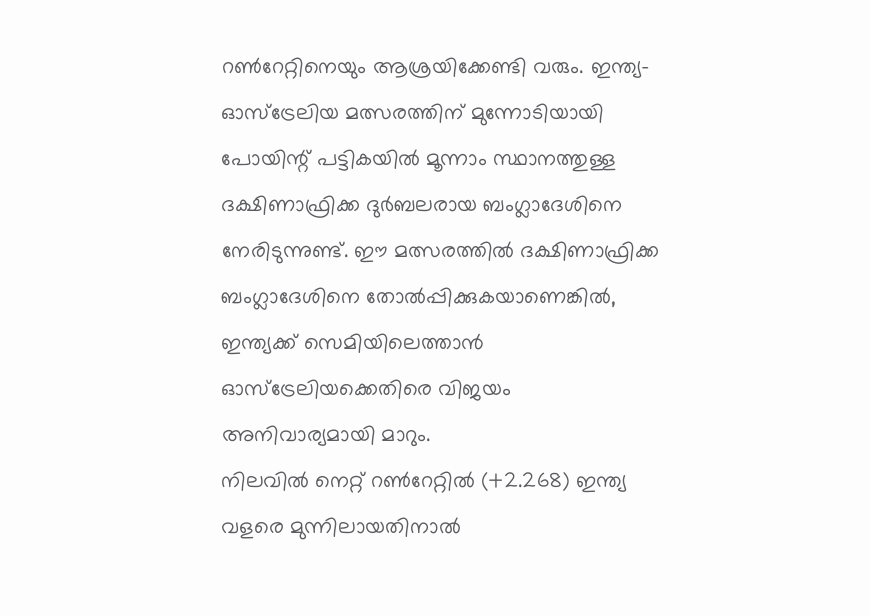റൺറേറ്റിനെയും ആശ്രയിക്കേണ്ടി വരും. ഇന്ത്യ-ഓസ്ട്രേലിയ മത്സരത്തിന് മുന്നോടിയായി പോയിന്റ് പട്ടികയിൽ മൂന്നാം സ്ഥാനത്തുള്ള ദക്ഷിണാഫ്രിക്ക ദുർബലരായ ബംഗ്ലാദേശിനെ നേരിടുന്നുണ്ട്. ഈ മത്സരത്തിൽ ദക്ഷിണാഫ്രിക്ക ബംഗ്ലാദേശിനെ തോൽപ്പിക്കുകയാണെങ്കിൽ, ഇന്ത്യക്ക് സെമിയിലെത്താൻ ഓസ്ട്രേലിയക്കെതിരെ വിജയം അനിവാര്യമായി മാറും.
നിലവിൽ നെറ്റ് റൺറേറ്റിൽ (+2.268) ഇന്ത്യ വളരെ മുന്നിലായതിനാൽ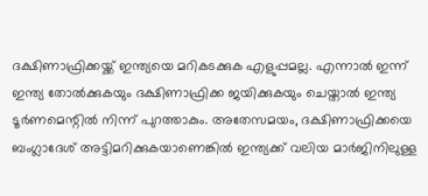ദക്ഷിണാഫ്രിക്കയ്ക്ക് ഇന്ത്യയെ മറികടക്കുക എളുപ്പമല്ല. എന്നാൽ ഇന്ന് ഇന്ത്യ തോൽക്കുകയും ദക്ഷിണാഫ്രിക്ക ജയിക്കുകയും ചെയ്താൽ ഇന്ത്യ ടൂർണമെന്റിൽ നിന്ന് പുറത്താകും. അതേസമയം, ദക്ഷിണാഫ്രിക്കയെ ബംഗ്ലാദേശ് അട്ടിമറിക്കുകയാണെങ്കിൽ ഇന്ത്യക്ക് വലിയ മാർജിനിലുള്ള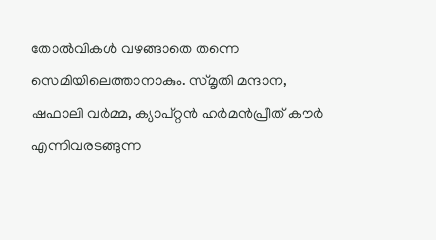തോൽവികൾ വഴങ്ങാതെ തന്നെ സെമിയിലെത്താനാകും. സ്മൃതി മന്ദാന, ഷഫാലി വർമ്മ, ക്യാപ്റ്റൻ ഹർമൻപ്രീത് കൗർ എന്നിവരടങ്ങുന്ന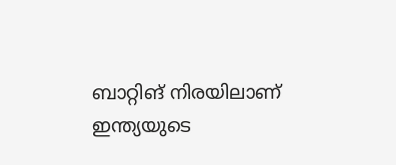ബാറ്റിങ് നിരയിലാണ് ഇന്ത്യയുടെ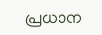പ്രധാന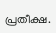പ്രതീക്ഷ.